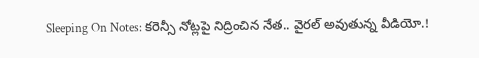Sleeping On Notes: కరెన్సీ నోట్లపై నిద్రించిన నేత.. వైరల్ అవుతున్న వీడియో.!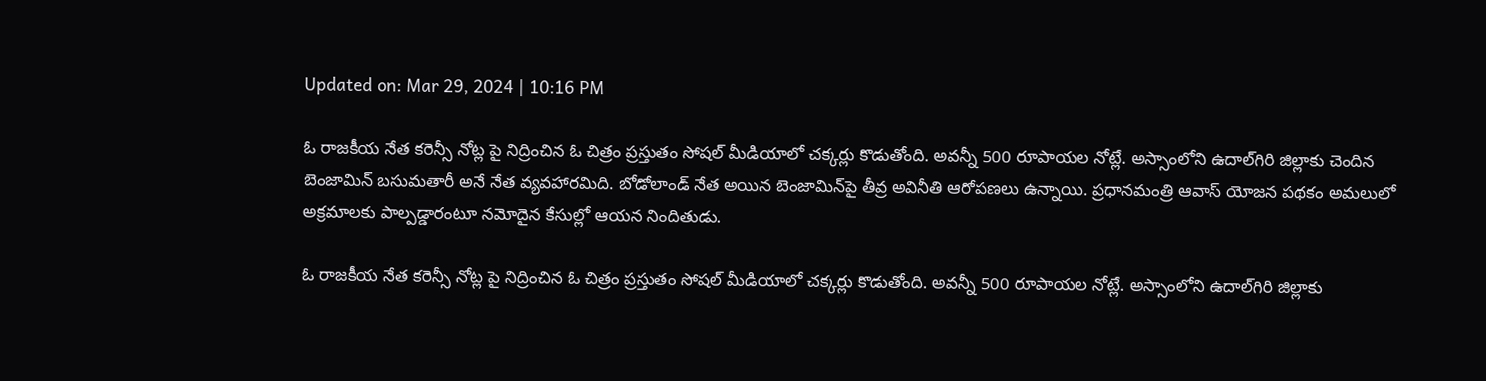Updated on: Mar 29, 2024 | 10:16 PM

ఓ రాజకీయ నేత కరెన్సీ నోట్ల పై నిద్రించిన ఓ చిత్రం ప్రస్తుతం సోషల్ మీడియాలో చక్కర్లు కొడుతోంది. అవన్నీ 500 రూపాయల నోట్లే. అస్సాంలోని ఉదాల్‌గిరి జిల్లాకు చెందిన బెంజామిన్‌ బసుమతారీ అనే నేత వ్యవహారమిది. బోడోలాండ్‌ నేత అయిన బెంజామిన్‌పై తీవ్ర అవినీతి ఆరోపణలు ఉన్నాయి. ప్రధానమంత్రి ఆవాస్‌ యోజన పథకం అమలులో అక్రమాలకు పాల్పడ్డారంటూ నమోదైన కేసుల్లో ఆయన నిందితుడు.

ఓ రాజకీయ నేత కరెన్సీ నోట్ల పై నిద్రించిన ఓ చిత్రం ప్రస్తుతం సోషల్ మీడియాలో చక్కర్లు కొడుతోంది. అవన్నీ 500 రూపాయల నోట్లే. అస్సాంలోని ఉదాల్‌గిరి జిల్లాకు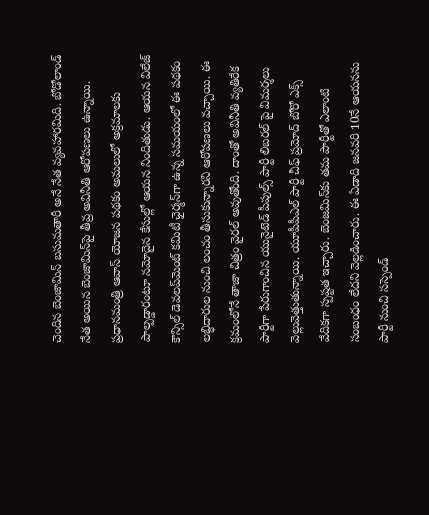చెందిన బెంజామిన్‌ బసుమతారీ అనే నేత వ్యవహారమిది. బోడోలాండ్‌ నేత అయిన బెంజామిన్‌పై తీవ్ర అవినీతి ఆరోపణలు ఉన్నాయి. ప్రధానమంత్రి ఆవాస్‌ యోజన పథకం అమలులో అక్రమాలకు పాల్పడ్డారంటూ నమోదైన కేసుల్లో ఆయన నిందితుడు. ఆయన విలేజ్‌ కౌన్సిల్ డెవలప్‌మెంట్‌ కమిటీ ఛైర్మన్‌గా ఉన్న సమయంలో ఈ పథకం లబ్ధిదారుల నుంచి లంచం తీసుకున్నారని ఆరోపణలు వచ్చాయి. ఈ క్రమంలోనే తాజా చిత్రం వైరల్ అవుతోంది. దాంతో అవినీతి వ్యతిరేక పార్టీగా పేరుగాంచిన యునైటెడ్ పీపుల్స్‌ పార్టీ లిబరల్‌ పై విమర్శలు వెల్లువెత్తుతున్నాయి. యూపీపీఎల్ పార్టీ చీఫ్ ప్రమోద్‌ బోరో ఎక్స్‌ వేదికగా స్పష్టత ఇచ్చారు. బెంజమిన్‌కు తమ పార్టీతో ఎలాంటి సంబంధం లేదని వెల్లడించారు. ఈ ఏడాది జనవరి 10నే ఆయనను పార్టీ నుంచి సస్పెండ్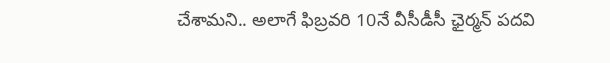చేశామని.. అలాగే ఫిబ్రవరి 10నే వీసీడీసీ ఛైర్మన్‌ పదవి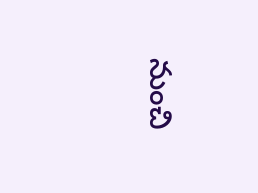నుంచి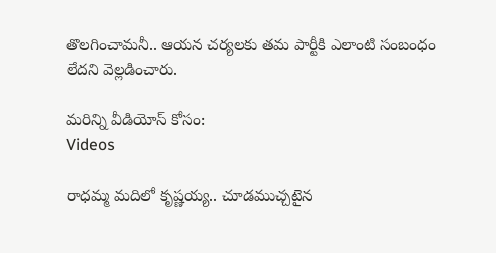తొలగించామనీ.. ఆయన చర్యలకు తమ పార్టీకి ఎలాంటి సంబంధం లేదని వెల్లడించారు.

మరిన్ని వీడియోస్ కోసం:
Videos

రాధమ్మ మదిలో కృష్ణయ్య.. చూడముచ్చటైన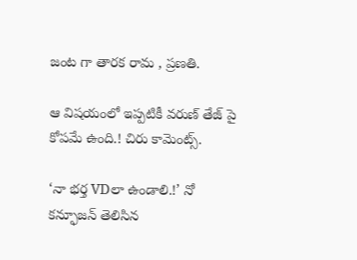జంట గా తారక రామ , ప్రణతి.

ఆ విషయంలో ఇప్పటికీ వరుణ్ తేజ్ పై కోపమే ఉంది.! చిరు కామెంట్స్.

‘నా భర్త VDలా ఉండాలి.!’ నో కన్ఫూజన్‌ తెలిసిన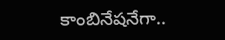కాంబినేషనేగా..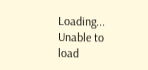Loading...
Unable to load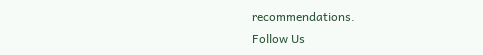recommendations.
Follow Us